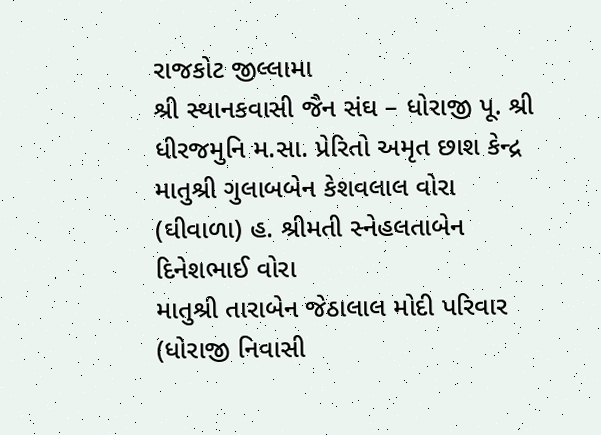રાજકોટ જીલ્લામા
શ્રી સ્થાનકવાસી જૈન સંઘ – ધોરાજી પૂ. શ્રી ધીરજમુનિ મ.સા. પ્રેરિતો અમૃત છાશ કેન્દ્ર
માતુશ્રી ગુલાબબેન કેશવલાલ વોરા (ઘીવાળા) હ. શ્રીમતી સ્નેહલતાબેન દિનેશભાઈ વોરા
માતુશ્રી તારાબેન જેઠાલાલ મોદી પરિવાર (ધોરાજી નિવાસી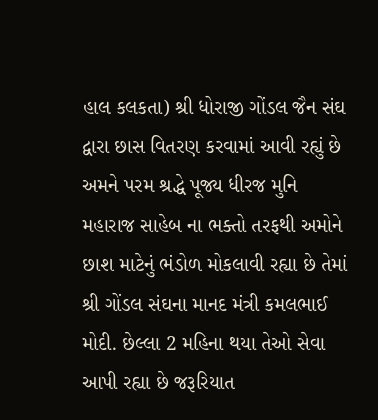હાલ કલકતા) શ્રી ધોરાજી ગોંડલ જૈન સંઘ દ્વારા છાસ વિતરણ કરવામાં આવી રહ્યું છે અમને પરમ શ્રદ્ધે પૂજ્ય ધીરજ મુનિ મહારાજ સાહેબ ના ભક્તો તરફથી અમોને છાશ માટેનું ભંડોળ મોકલાવી રહ્યા છે તેમાં શ્રી ગોંડલ સંઘના માનદ મંત્રી કમલભાઈ મોદી. છેલ્લા 2 મહિના થયા તેઓ સેવા આપી રહ્યા છે જરૂરિયાત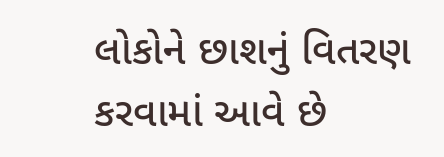લોકોને છાશનું વિતરણ કરવામાં આવે છે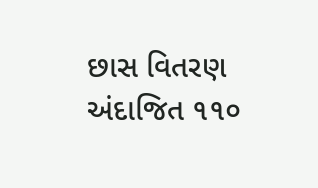છાસ વિતરણ અંદાજિત ૧૧૦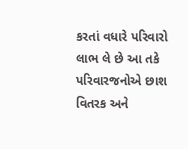કરતાં વધારે પરિવારો લાભ લે છે આ તકે પરિવારજનોએ છાશ વિતરક અને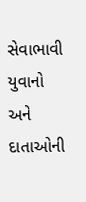સેવાભાવી યુવાનો અને દાતાઓની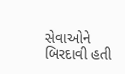સેવાઓને બિરદાવી હતી